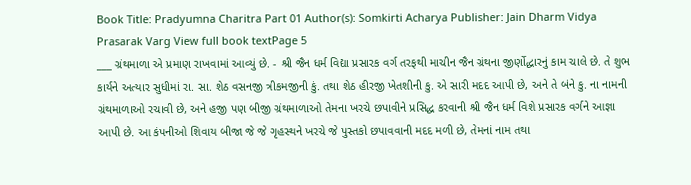Book Title: Pradyumna Charitra Part 01 Author(s): Somkirti Acharya Publisher: Jain Dharm Vidya Prasarak Varg View full book textPage 5
___ ગ્રંથમાળા એ પ્રમાણ રાખવામાં આવ્યું છે. - શ્રી જૈન ધર્મ વિદ્યા પ્રસારક વર્ગ તરફથી માચીન જૈન ગ્રંથના જીર્ણોદ્ધારનું કામ ચાલે છે. તે શુભ કાર્યને અત્યાર સુધીમાં રા. સા. શેઠ વસનજી ત્રીકમજીની કું. તથા શેઠ હીરજી ખેતશીની કુ. એ સારી મદદ આપી છે, અને તે બંને કુ. ના નામની ગ્રંથમાળાઓ રચાવી છે, અને હજી પણ બીજી ગ્રંથમાળાઓ તેમના ખરચે છપાવીને પ્રસિદ્ધ કરવાની શ્રી જૈન ધર્મ વિશે પ્રસારક વર્ગને આજ્ઞા આપી છે. આ કંપનીઓ શિવાય બીજા જે જે ગૃહસ્થને ખરચે જે પુસ્તકો છપાવવાની મદદ મળી છે, તેમનાં નામ તથા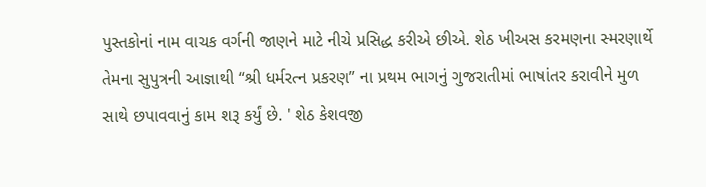પુસ્તકોનાં નામ વાચક વર્ગની જાણને માટે નીચે પ્રસિદ્ધ કરીએ છીએ. શેઠ ખીઅસ કરમણના સ્મરણાર્થે તેમના સુપુત્રની આજ્ઞાથી “શ્રી ધર્મરત્ન પ્રકરણ” ના પ્રથમ ભાગનું ગુજરાતીમાં ભાષાંતર કરાવીને મુળ સાથે છપાવવાનું કામ શરૂ કર્યું છે. ' શેઠ કેશવજી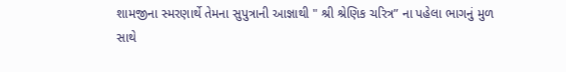શામજીના સ્મરણાર્થે તેમના સુપુત્રાની આજ્ઞાથી " શ્રી શ્રેણિક ચરિત્ર” ના પહેલા ભાગનું મુળ સાથે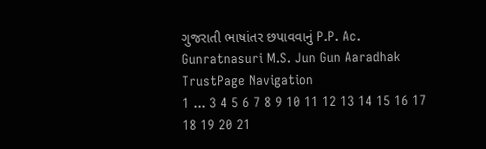ગુજરાતી ભાષાંતર છપાવવાનું P.P. Ac. Gunratnasuri M.S. Jun Gun Aaradhak TrustPage Navigation
1 ... 3 4 5 6 7 8 9 10 11 12 13 14 15 16 17 18 19 20 21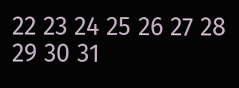22 23 24 25 26 27 28 29 30 31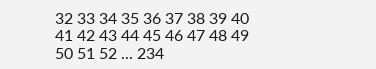32 33 34 35 36 37 38 39 40 41 42 43 44 45 46 47 48 49 50 51 52 ... 234